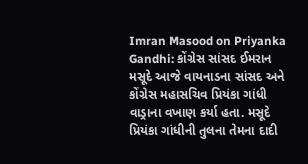Imran Masood on Priyanka Gandhi: કોંગ્રેસ સાંસદ ઈમરાન મસૂદે આજે વાયનાડના સાંસદ અને કોંગ્રેસ મહાસચિવ પ્રિયંકા ગાંધી વાડ્રાના વખાણ કર્યા હતા. મસૂદે પ્રિયંકા ગાંધીની તુલના તેમના દાદી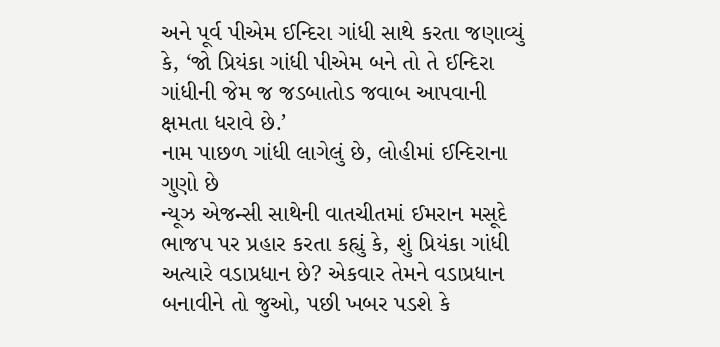અને પૂર્વ પીએમ ઈન્દિરા ગાંધી સાથે કરતા જણાવ્યું કે, ‘જો પ્રિયંકા ગાંધી પીએમ બને તો તે ઈન્દિરા ગાંધીની જેમ જ જડબાતોડ જવાબ આપવાની ક્ષમતા ધરાવે છે.’
નામ પાછળ ગાંધી લાગેલું છે, લોહીમાં ઈન્દિરાના ગુણો છે
ન્યૂઝ એજન્સી સાથેની વાતચીતમાં ઈમરાન મસૂદે ભાજપ પર પ્રહાર કરતા કહ્યું કે, શું પ્રિયંકા ગાંધી અત્યારે વડાપ્રધાન છે? એકવાર તેમને વડાપ્રધાન બનાવીને તો જુઓ, પછી ખબર પડશે કે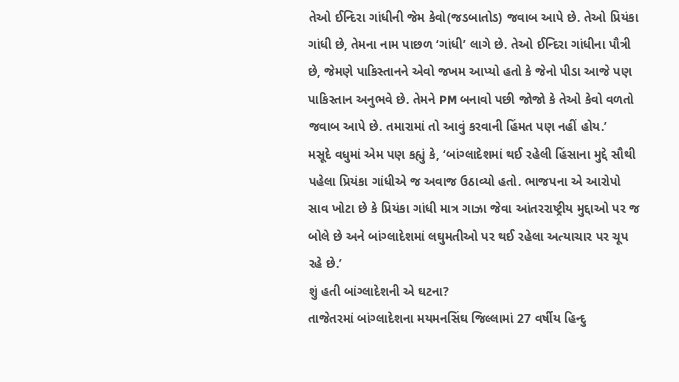તેઓ ઈન્દિરા ગાંધીની જેમ કેવો(જડબાતોડ) જવાબ આપે છે. તેઓ પ્રિયંકા ગાંધી છે, તેમના નામ પાછળ ‘ગાંધી’ લાગે છે. તેઓ ઈન્દિરા ગાંધીના પૌત્રી છે, જેમણે પાકિસ્તાનને એવો જખમ આપ્યો હતો કે જેનો પીડા આજે પણ પાકિસ્તાન અનુભવે છે. તેમને PM બનાવો પછી જોજો કે તેઓ કેવો વળતો જવાબ આપે છે. તમારામાં તો આવું કરવાની હિંમત પણ નહીં હોય.’
મસૂદે વધુમાં એમ પણ કહ્યું કે, ‘બાંગ્લાદેશમાં થઈ રહેલી હિંસાના મુદ્દે સૌથી પહેલા પ્રિયંકા ગાંધીએ જ અવાજ ઉઠાવ્યો હતો. ભાજપના એ આરોપો સાવ ખોટા છે કે પ્રિયંકા ગાંધી માત્ર ગાઝા જેવા આંતરરાષ્ટ્રીય મુદ્દાઓ પર જ બોલે છે અને બાંગ્લાદેશમાં લઘુમતીઓ પર થઈ રહેલા અત્યાચાર પર ચૂપ રહે છે.’
શું હતી બાંગ્લાદેશની એ ઘટના?
તાજેતરમાં બાંગ્લાદેશના મયમનસિંઘ જિલ્લામાં 27 વર્ષીય હિન્દુ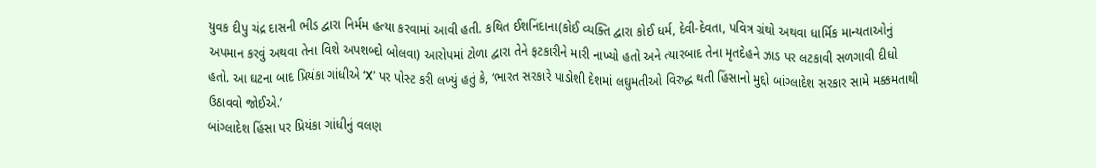યુવક દીપુ ચંદ્ર દાસની ભીડ દ્વારા નિર્મમ હત્યા કરવામાં આવી હતી. કથિત ઈશનિંદાના(કોઈ વ્યક્તિ દ્વારા કોઈ ધર્મ, દેવી-દેવતા, પવિત્ર ગ્રંથો અથવા ધાર્મિક માન્યતાઓનું અપમાન કરવું અથવા તેના વિશે અપશબ્દો બોલવા) આરોપમાં ટોળા દ્વારા તેને ફટકારીને મારી નાખ્યો હતો અને ત્યારબાદ તેના મૃતદેહને ઝાડ પર લટકાવી સળગાવી દીધો હતો. આ ઘટના બાદ પ્રિયંકા ગાંધીએ ‘X’ પર પોસ્ટ કરી લખ્યું હતું કે, ‘ભારત સરકારે પાડોશી દેશમાં લઘુમતીઓ વિરુદ્ધ થતી હિંસાનો મુદ્દો બાંગ્લાદેશ સરકાર સામે મક્કમતાથી ઉઠાવવો જોઈએ.’
બાંગ્લાદેશ હિંસા પર પ્રિયંકા ગાંધીનું વલણ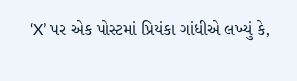‘X’ પર એક પોસ્ટમાં પ્રિયંકા ગાંધીએ લખ્યું કે,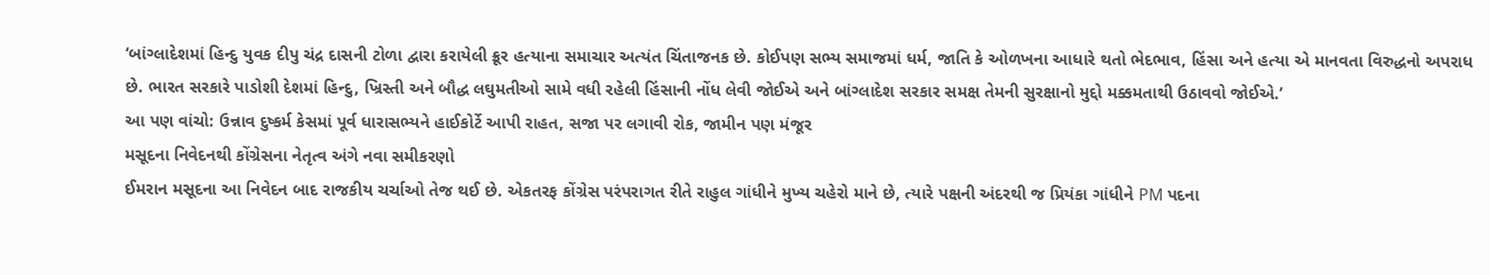‘બાંગ્લાદેશમાં હિન્દુ યુવક દીપુ ચંદ્ર દાસની ટોળા દ્વારા કરાયેલી ક્રૂર હત્યાના સમાચાર અત્યંત ચિંતાજનક છે. કોઈપણ સભ્ય સમાજમાં ધર્મ, જાતિ કે ઓળખના આધારે થતો ભેદભાવ, હિંસા અને હત્યા એ માનવતા વિરુદ્ધનો અપરાધ છે. ભારત સરકારે પાડોશી દેશમાં હિન્દુ, ખ્રિસ્તી અને બૌદ્ધ લઘુમતીઓ સામે વધી રહેલી હિંસાની નોંધ લેવી જોઈએ અને બાંગ્લાદેશ સરકાર સમક્ષ તેમની સુરક્ષાનો મુદ્દો મક્કમતાથી ઉઠાવવો જોઈએ.’
આ પણ વાંચો: ઉન્નાવ દુષ્કર્મ કેસમાં પૂર્વ ધારાસભ્યને હાઈકોર્ટે આપી રાહત, સજા પર લગાવી રોક, જામીન પણ મંજૂર
મસૂદના નિવેદનથી કોંગ્રેસના નેતૃત્વ અંગે નવા સમીકરણો
ઈમરાન મસૂદના આ નિવેદન બાદ રાજકીય ચર્ચાઓ તેજ થઈ છે. એકતરફ કોંગ્રેસ પરંપરાગત રીતે રાહુલ ગાંધીને મુખ્ય ચહેરો માને છે, ત્યારે પક્ષની અંદરથી જ પ્રિયંકા ગાંધીને PM પદના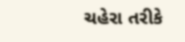ચહેરા તરીકે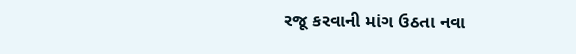રજૂ કરવાની માંગ ઉઠતા નવા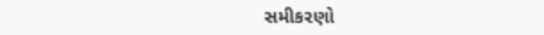સમીકરણો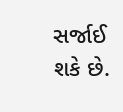સર્જાઈ શકે છે.